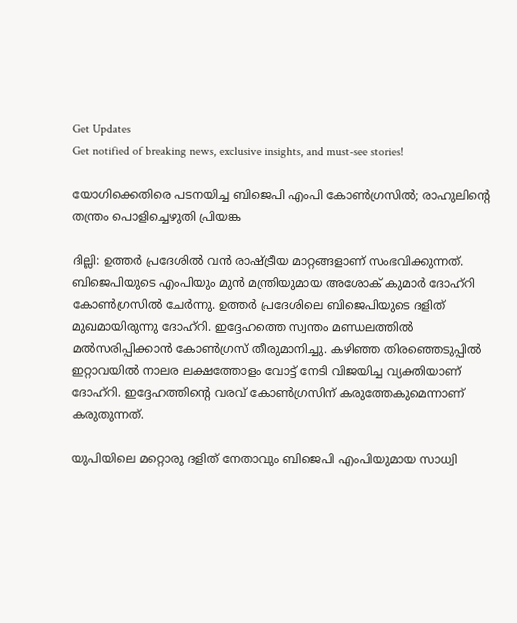Get Updates
Get notified of breaking news, exclusive insights, and must-see stories!

യോഗിക്കെതിരെ പടനയിച്ച ബിജെപി എംപി കോണ്‍ഗ്രസില്‍; രാഹുലിന്റെ തന്ത്രം പൊളിച്ചെഴുതി പ്രിയങ്ക

ദില്ലി: ഉത്തര്‍ പ്രദേശില്‍ വന്‍ രാഷ്ട്രീയ മാറ്റങ്ങളാണ് സംഭവിക്കുന്നത്. ബിജെപിയുടെ എംപിയും മുന്‍ മന്ത്രിയുമായ അശോക് കുമാര്‍ ദോഹ്‌റി കോണ്‍ഗ്രസില്‍ ചേര്‍ന്നു. ഉത്തര്‍ പ്രദേശിലെ ബിജെപിയുടെ ദളിത് മുഖമായിരുന്നു ദോഹ്‌റി. ഇദ്ദേഹത്തെ സ്വന്തം മണ്ഡലത്തില്‍ മല്‍സരിപ്പിക്കാന്‍ കോണ്‍ഗ്രസ് തീരുമാനിച്ചു. കഴിഞ്ഞ തിരഞ്ഞെടുപ്പില്‍ ഇറ്റാവയില്‍ നാലര ലക്ഷത്തോളം വോട്ട് നേടി വിജയിച്ച വ്യക്തിയാണ് ദോഹ്‌റി. ഇദ്ദേഹത്തിന്റെ വരവ് കോണ്‍ഗ്രസിന് കരുത്തേകുമെന്നാണ് കരുതുന്നത്.

യുപിയിലെ മറ്റൊരു ദളിത് നേതാവും ബിജെപി എംപിയുമായ സാധ്വി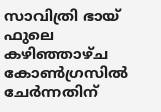സാവിത്രി ഭായ് ഫുലെ കഴിഞ്ഞാഴ്ച കോണ്‍ഗ്രസില്‍ ചേര്‍ന്നതിന്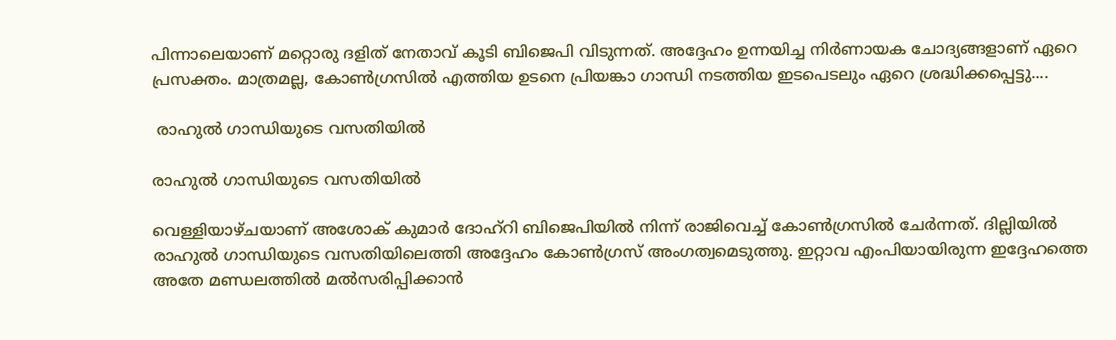പിന്നാലെയാണ് മറ്റൊരു ദളിത് നേതാവ് കൂടി ബിജെപി വിടുന്നത്. അദ്ദേഹം ഉന്നയിച്ച നിര്‍ണായക ചോദ്യങ്ങളാണ് ഏറെ പ്രസക്തം. മാത്രമല്ല, കോണ്‍ഗ്രസില്‍ എത്തിയ ഉടനെ പ്രിയങ്കാ ഗാന്ധി നടത്തിയ ഇടപെടലും ഏറെ ശ്രദ്ധിക്കപ്പെട്ടു....

 രാഹുല്‍ ഗാന്ധിയുടെ വസതിയില്‍

രാഹുല്‍ ഗാന്ധിയുടെ വസതിയില്‍

വെള്ളിയാഴ്ചയാണ് അശോക് കുമാര്‍ ദോഹ്‌റി ബിജെപിയില്‍ നിന്ന് രാജിവെച്ച് കോണ്‍ഗ്രസില്‍ ചേര്‍ന്നത്. ദില്ലിയില്‍ രാഹുല്‍ ഗാന്ധിയുടെ വസതിയിലെത്തി അദ്ദേഹം കോണ്‍ഗ്രസ് അംഗത്വമെടുത്തു. ഇറ്റാവ എംപിയായിരുന്ന ഇദ്ദേഹത്തെ അതേ മണ്ഡലത്തില്‍ മല്‍സരിപ്പിക്കാന്‍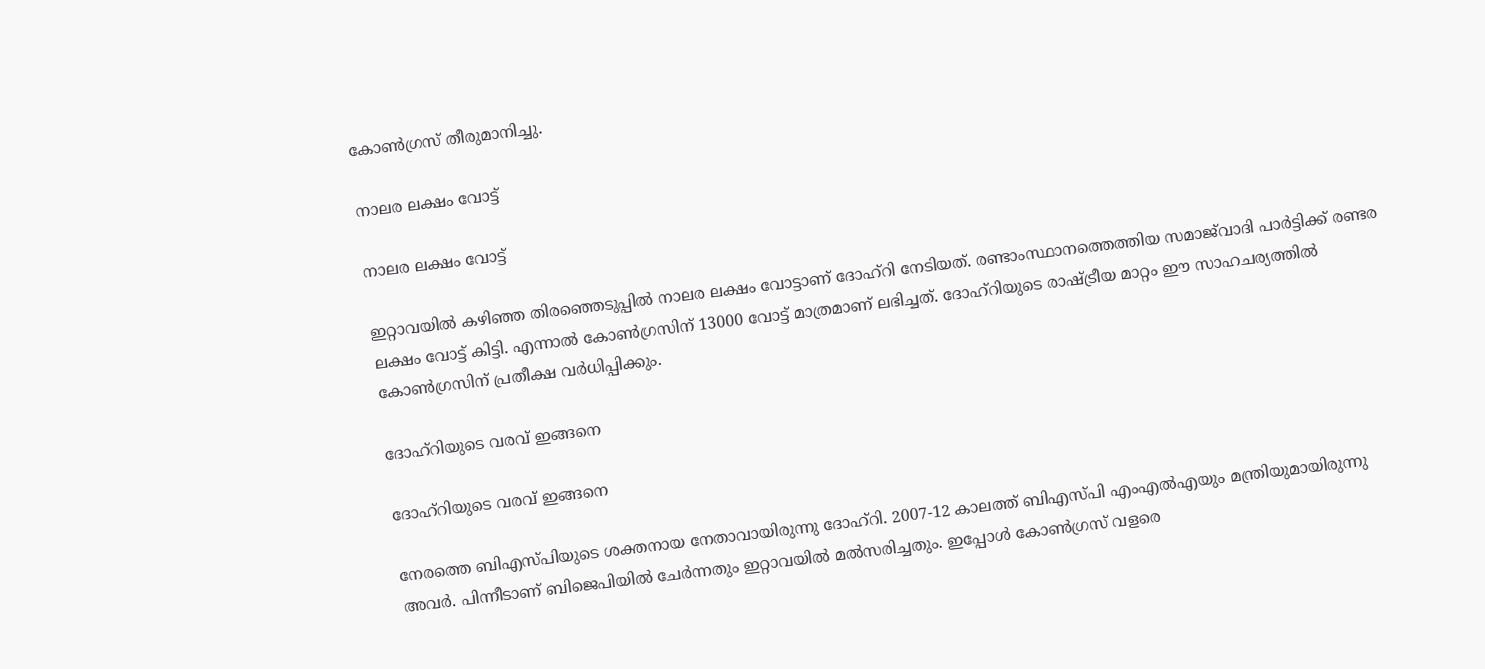കോണ്‍ഗ്രസ് തീരുമാനിച്ചു.

നാലര ലക്ഷം വോട്ട്

നാലര ലക്ഷം വോട്ട്

ഇറ്റാവയില്‍ കഴിഞ്ഞ തിരഞ്ഞെടുപ്പില്‍ നാലര ലക്ഷം വോട്ടാണ് ദോഹ്‌റി നേടിയത്. രണ്ടാംസ്ഥാനത്തെത്തിയ സമാജ്‌വാദി പാര്‍ട്ടിക്ക് രണ്ടര ലക്ഷം വോട്ട് കിട്ടി. എന്നാല്‍ കോണ്‍ഗ്രസിന് 13000 വോട്ട് മാത്രമാണ് ലഭിച്ചത്. ദോഹ്‌റിയുടെ രാഷ്ട്രീയ മാറ്റം ഈ സാഹചര്യത്തില്‍ കോണ്‍ഗ്രസിന് പ്രതീക്ഷ വര്‍ധിപ്പിക്കും.

ദോഹ്‌റിയുടെ വരവ് ഇങ്ങനെ

ദോഹ്‌റിയുടെ വരവ് ഇങ്ങനെ

നേരത്തെ ബിഎസ്പിയുടെ ശക്തനായ നേതാവായിരുന്നു ദോഹ്‌റി. 2007-12 കാലത്ത് ബിഎസ്പി എംഎല്‍എയും മന്ത്രിയുമായിരുന്നു അവര്‍. പിന്നീടാണ് ബിജെപിയില്‍ ചേര്‍ന്നതും ഇറ്റാവയില്‍ മല്‍സരിച്ചതും. ഇപ്പോള്‍ കോണ്‍ഗ്രസ് വളരെ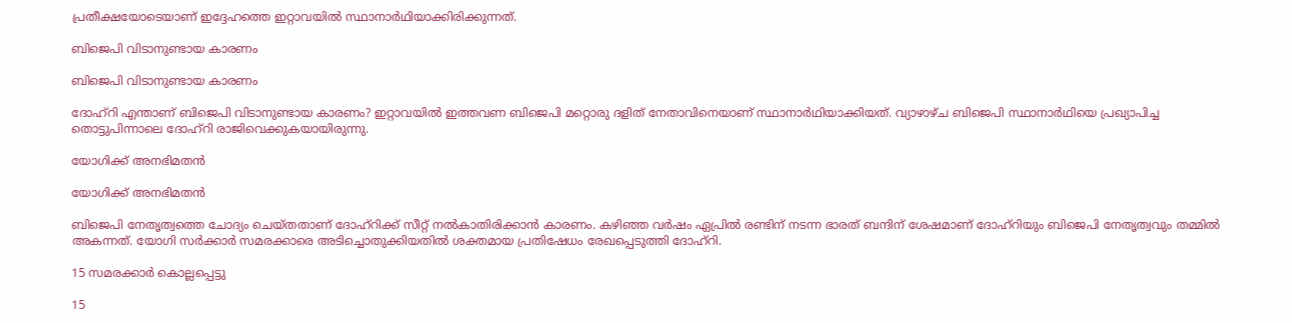പ്രതീക്ഷയോടെയാണ് ഇദ്ദേഹത്തെ ഇറ്റാവയില്‍ സ്ഥാനാര്‍ഥിയാക്കിരിക്കുന്നത്.

ബിജെപി വിടാനുണ്ടായ കാരണം

ബിജെപി വിടാനുണ്ടായ കാരണം

ദോഹ്‌റി എന്താണ് ബിജെപി വിടാനുണ്ടായ കാരണം? ഇറ്റാവയില്‍ ഇത്തവണ ബിജെപി മറ്റൊരു ദളിത് നേതാവിനെയാണ് സ്ഥാനാര്‍ഥിയാക്കിയത്. വ്യാഴാഴ്ച ബിജെപി സ്ഥാനാര്‍ഥിയെ പ്രഖ്യാപിച്ച തൊട്ടുപിന്നാലെ ദോഹ്‌റി രാജിവെക്കുകയായിരുന്നു.

യോഗിക്ക് അനഭിമതന്‍

യോഗിക്ക് അനഭിമതന്‍

ബിജെപി നേതൃത്വത്തെ ചോദ്യം ചെയ്തതാണ് ദോഹ്‌റിക്ക് സീറ്റ് നല്‍കാതിരിക്കാന്‍ കാരണം. കഴിഞ്ഞ വര്‍ഷം ഏപ്രില്‍ രണ്ടിന് നടന്ന ഭാരത് ബന്ദിന് ശേഷമാണ് ദോഹ്‌റിയും ബിജെപി നേതൃത്വവും തമ്മില്‍ അകന്നത്. യോഗി സര്‍ക്കാര്‍ സമരക്കാരെ അടിച്ചൊതുക്കിയതില്‍ ശക്തമായ പ്രതിഷേധം രേഖപ്പെടുത്തി ദോഹ്‌റി.

15 സമരക്കാര്‍ കൊല്ലപ്പെട്ടു

15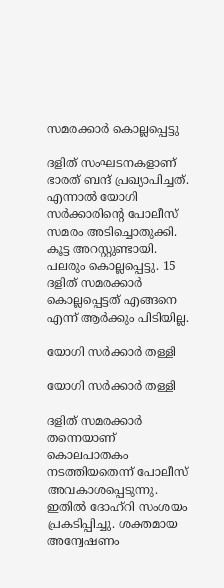സമരക്കാര്‍ കൊല്ലപ്പെട്ടു

ദളിത് സംഘടനകളാണ് ഭാരത് ബന്ദ് പ്രഖ്യാപിച്ചത്. എന്നാല്‍ യോഗി സര്‍ക്കാരിന്റെ പോലീസ് സമരം അടിച്ചൊതുക്കി. കൂട്ട അറസ്റ്റുണ്ടായി. പലരും കൊല്ലപ്പെട്ടു. 15 ദളിത് സമരക്കാര്‍ കൊല്ലപ്പെട്ടത് എങ്ങനെ എന്ന് ആര്‍ക്കും പിടിയില്ല.

യോഗി സര്‍ക്കാര്‍ തള്ളി

യോഗി സര്‍ക്കാര്‍ തള്ളി

ദളിത് സമരക്കാര്‍ തന്നെയാണ് കൊലപാതകം നടത്തിയതെന്ന് പോലീസ് അവകാശപ്പെടുന്നു. ഇതില്‍ ദോഹ്‌റി സംശയം പ്രകടിപ്പിച്ചു. ശക്തമായ അന്വേഷണം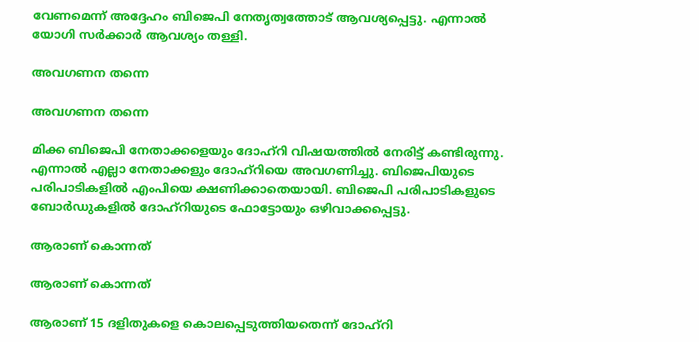വേണമെന്ന് അദ്ദേഹം ബിജെപി നേതൃത്വത്തോട് ആവശ്യപ്പെട്ടു. എന്നാല്‍ യോഗി സര്‍ക്കാര്‍ ആവശ്യം തള്ളി.

അവഗണന തന്നെ

അവഗണന തന്നെ

മിക്ക ബിജെപി നേതാക്കളെയും ദോഹ്‌റി വിഷയത്തില്‍ നേരിട്ട് കണ്ടിരുന്നു. എന്നാല്‍ എല്ലാ നേതാക്കളും ദോഹ്‌റിയെ അവഗണിച്ചു. ബിജെപിയുടെ പരിപാടികളില്‍ എംപിയെ ക്ഷണിക്കാതെയായി. ബിജെപി പരിപാടികളുടെ ബോര്‍ഡുകളില്‍ ദോഹ്‌റിയുടെ ഫോട്ടോയും ഒഴിവാക്കപ്പെട്ടു.

ആരാണ് കൊന്നത്

ആരാണ് കൊന്നത്

ആരാണ് 15 ദളിതുകളെ കൊലപ്പെടുത്തിയതെന്ന് ദോഹ്‌റി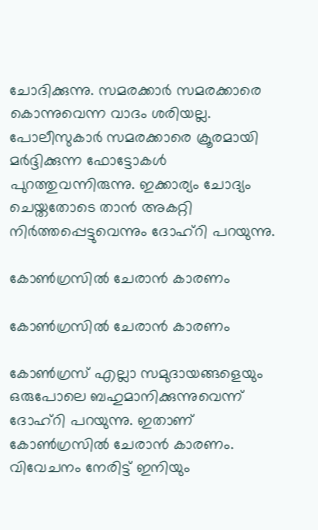ചോദിക്കുന്നു. സമരക്കാര്‍ സമരക്കാരെ കൊന്നുവെന്ന വാദം ശരിയല്ല. പോലീസുകാര്‍ സമരക്കാരെ ക്രൂരമായി മര്‍ദ്ദിക്കുന്ന ഫോട്ടോകള്‍ പുറത്തുവന്നിരുന്നു. ഇക്കാര്യം ചോദ്യം ചെയ്തതോടെ താന്‍ അകറ്റി നിര്‍ത്തപ്പെട്ടുവെന്നും ദോഹ്‌റി പറയുന്നു.

കോണ്‍ഗ്രസില്‍ ചേരാന്‍ കാരണം

കോണ്‍ഗ്രസില്‍ ചേരാന്‍ കാരണം

കോണ്‍ഗ്രസ് എല്ലാ സമുദായങ്ങളെയും ഒരുപോലെ ബഹുമാനിക്കുന്നുവെന്ന് ദോഹ്‌റി പറയുന്നു. ഇതാണ് കോണ്‍ഗ്രസില്‍ ചേരാന്‍ കാരണം. വിവേചനം നേരിട്ട് ഇനിയും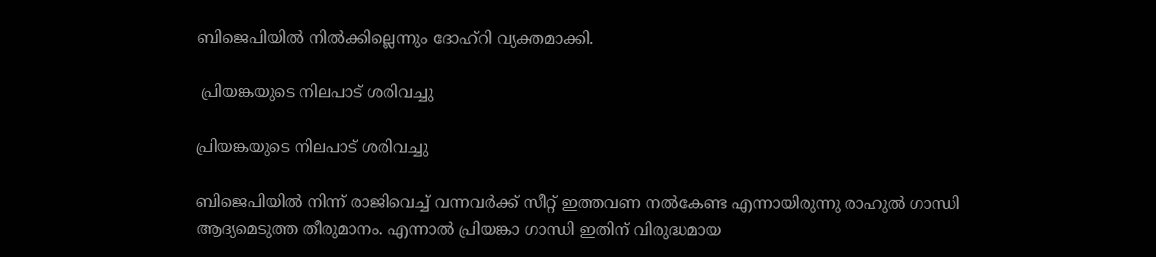ബിജെപിയില്‍ നില്‍ക്കില്ലെന്നും ദോഹ്‌റി വ്യക്തമാക്കി.

 പ്രിയങ്കയുടെ നിലപാട് ശരിവച്ചു

പ്രിയങ്കയുടെ നിലപാട് ശരിവച്ചു

ബിജെപിയില്‍ നിന്ന് രാജിവെച്ച് വന്നവര്‍ക്ക് സീറ്റ് ഇത്തവണ നല്‍കേണ്ട എന്നായിരുന്നു രാഹുല്‍ ഗാന്ധി ആദ്യമെടുത്ത തീരുമാനം. എന്നാല്‍ പ്രിയങ്കാ ഗാന്ധി ഇതിന് വിരുദ്ധമായ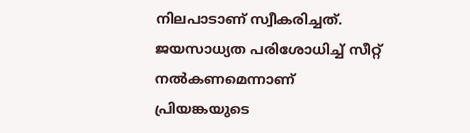നിലപാടാണ് സ്വീകരിച്ചത്. ജയസാധ്യത പരിശോധിച്ച് സീറ്റ് നല്‍കണമെന്നാണ് പ്രിയങ്കയുടെ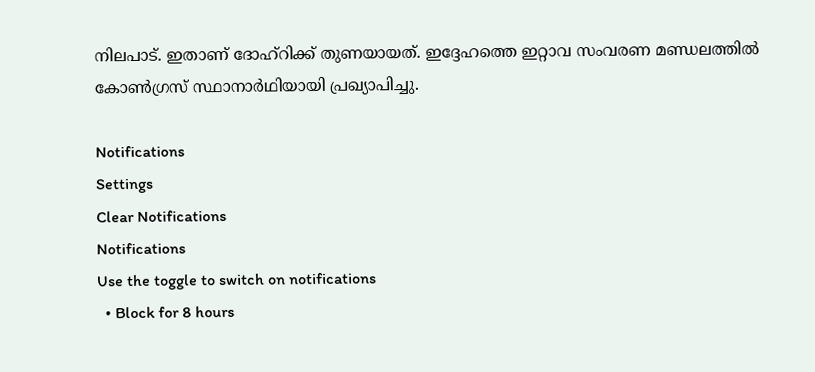നിലപാട്. ഇതാണ് ദോഹ്‌റിക്ക് തുണയായത്. ഇദ്ദേഹത്തെ ഇറ്റാവ സംവരണ മണ്ഡലത്തില്‍ കോണ്‍ഗ്രസ് സ്ഥാനാര്‍ഥിയായി പ്രഖ്യാപിച്ചു.

Notifications
Settings
Clear Notifications
Notifications
Use the toggle to switch on notifications
  • Block for 8 hours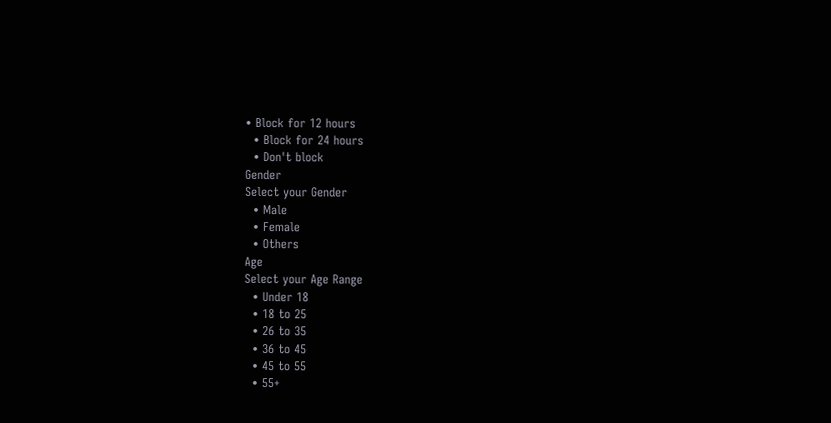• Block for 12 hours
  • Block for 24 hours
  • Don't block
Gender
Select your Gender
  • Male
  • Female
  • Others
Age
Select your Age Range
  • Under 18
  • 18 to 25
  • 26 to 35
  • 36 to 45
  • 45 to 55
  • 55+